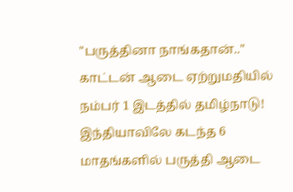"பருத்தினா நாங்கதான்.." காட்டன் ஆடை ஏற்றுமதியில் நம்பர் 1 இடத்தில் தமிழ்நாடு!
இந்தியாவிலே கடந்த 6 மாதங்களில் பருத்தி ஆடை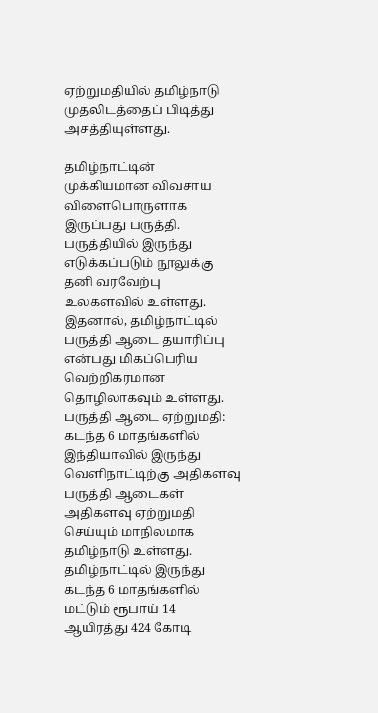ஏற்றுமதியில் தமிழ்நாடு முதலிடத்தைப் பிடித்து அசத்தியுள்ளது.

தமிழ்நாட்டின் முக்கியமான விவசாய விளைபொருளாக இருப்பது பருத்தி. பருத்தியில் இருந்து எடுக்கப்படும் நூலுக்கு தனி வரவேற்பு உலகளவில் உள்ளது. இதனால், தமிழ்நாட்டில் பருத்தி ஆடை தயாரிப்பு என்பது மிகப்பெரிய வெற்றிகரமான தொழிலாகவும் உள்ளது.
பருத்தி ஆடை ஏற்றுமதி:
கடந்த 6 மாதங்களில் இந்தியாவில் இருந்து வெளிநாட்டிற்கு அதிகளவு பருத்தி ஆடைகள் அதிகளவு ஏற்றுமதி செய்யும் மாநிலமாக தமிழ்நாடு உள்ளது. தமிழ்நாட்டில் இருந்து கடந்த 6 மாதங்களில் மட்டும் ரூபாய் 14 ஆயிரத்து 424 கோடி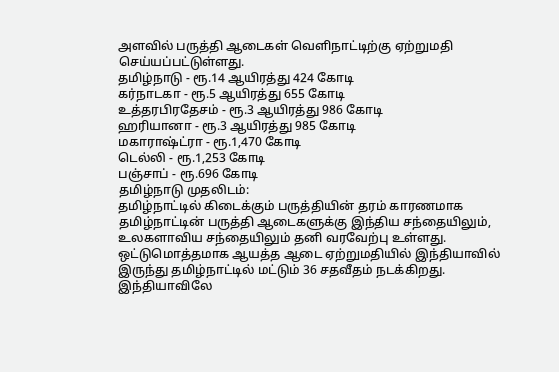அளவில் பருத்தி ஆடைகள் வெளிநாட்டிற்கு ஏற்றுமதி செய்யப்பட்டுள்ளது.
தமிழ்நாடு - ரூ.14 ஆயிரத்து 424 கோடி
கர்நாடகா - ரூ.5 ஆயிரத்து 655 கோடி
உத்தரபிரதேசம் - ரூ.3 ஆயிரத்து 986 கோடி
ஹரியானா - ரூ.3 ஆயிரத்து 985 கோடி
மகாராஷ்ட்ரா - ரூ.1,470 கோடி
டெல்லி - ரூ.1,253 கோடி
பஞ்சாப் - ரூ.696 கோடி
தமிழ்நாடு முதலிடம்:
தமிழ்நாட்டில் கிடைக்கும் பருத்தியின் தரம் காரணமாக தமிழ்நாட்டின் பருத்தி ஆடைகளுக்கு இந்திய சந்தையிலும், உலகளாவிய சந்தையிலும் தனி வரவேற்பு உள்ளது. ஒட்டுமொத்தமாக ஆயத்த ஆடை ஏற்றுமதியில் இந்தியாவில் இருந்து தமிழ்நாட்டில் மட்டும் 36 சதவீதம் நடக்கிறது. இந்தியாவிலே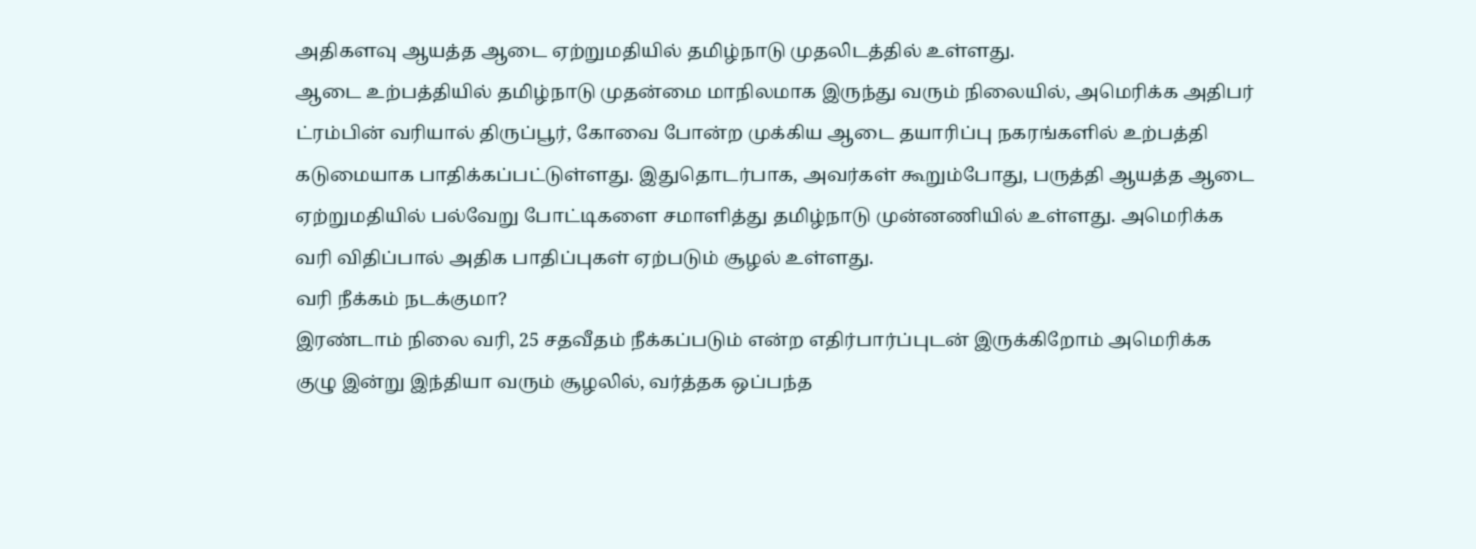அதிகளவு ஆயத்த ஆடை ஏற்றுமதியில் தமிழ்நாடு முதலிடத்தில் உள்ளது.
ஆடை உற்பத்தியில் தமிழ்நாடு முதன்மை மாநிலமாக இருந்து வரும் நிலையில், அமெரிக்க அதிபர் ட்ரம்பின் வரியால் திருப்பூர், கோவை போன்ற முக்கிய ஆடை தயாரிப்பு நகரங்களில் உற்பத்தி கடுமையாக பாதிக்கப்பட்டுள்ளது. இதுதொடர்பாக, அவர்கள் கூறும்போது, பருத்தி ஆயத்த ஆடை ஏற்றுமதியில் பல்வேறு போட்டிகளை சமாளித்து தமிழ்நாடு முன்னணியில் உள்ளது. அமெரிக்க வரி விதிப்பால் அதிக பாதிப்புகள் ஏற்படும் சூழல் உள்ளது.
வரி நீக்கம் நடக்குமா?
இரண்டாம் நிலை வரி, 25 சதவீதம் நீக்கப்படும் என்ற எதிர்பார்ப்புடன் இருக்கிறோம் அமெரிக்க குழு இன்று இந்தியா வரும் சூழலில், வர்த்தக ஒப்பந்த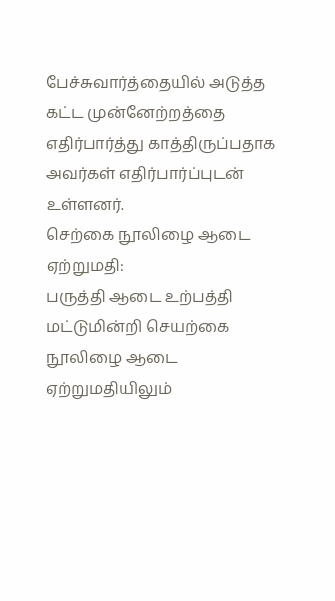பேச்சுவார்த்தையில் அடுத்த கட்ட முன்னேற்றத்தை எதிர்பார்த்து காத்திருப்பதாக அவர்கள் எதிர்பார்ப்புடன் உள்ளனர்.
செற்கை நூலிழை ஆடை ஏற்றுமதி:
பருத்தி ஆடை உற்பத்தி மட்டுமின்றி செயற்கை நூலிழை ஆடை ஏற்றுமதியிலும்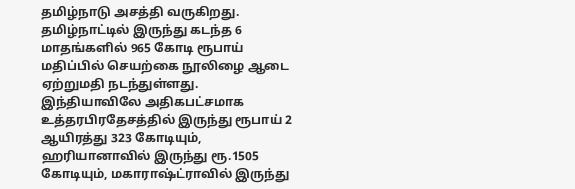தமிழ்நாடு அசத்தி வருகிறது. தமிழ்நாட்டில் இருந்து கடந்த 6 மாதங்களில் 965 கோடி ரூபாய் மதிப்பில் செயற்கை நூலிழை ஆடை ஏற்றுமதி நடந்துள்ளது.
இந்தியாவிலே அதிகபட்சமாக உத்தரபிரதேசத்தில் இருந்து ரூபாய் 2 ஆயிரத்து 323 கோடியும், ஹரியானாவில் இருந்து ரூ.1505 கோடியும், மகாராஷ்ட்ராவில் இருந்து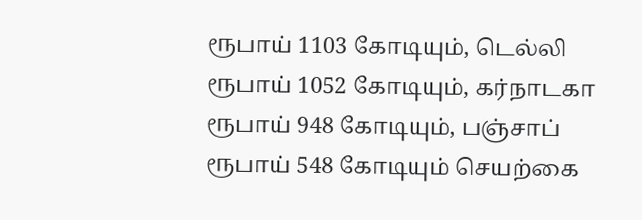ரூபாய் 1103 கோடியும், டெல்லி ரூபாய் 1052 கோடியும், கர்நாடகா ரூபாய் 948 கோடியும், பஞ்சாப் ரூபாய் 548 கோடியும் செயற்கை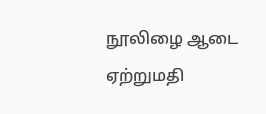நூலிழை ஆடை ஏற்றுமதி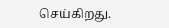செய்கிறது.